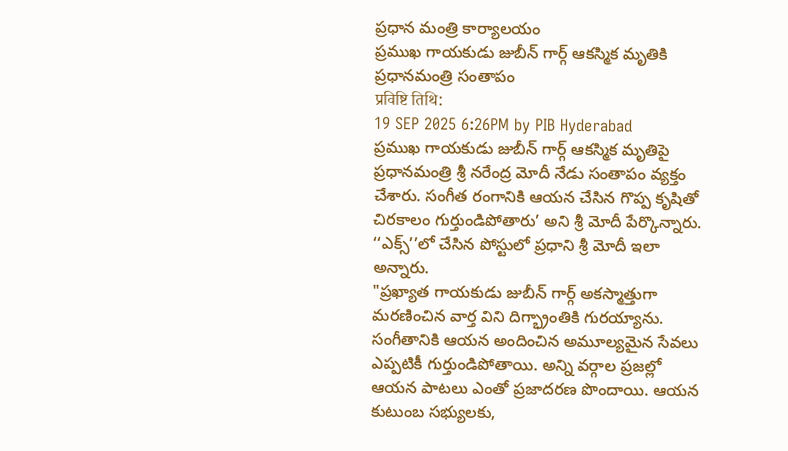ప్రధాన మంత్రి కార్యాలయం
ప్రముఖ గాయకుడు జుబీన్ గార్గ్ ఆకస్మిక మృతికి ప్రధానమంత్రి సంతాపం
प्रविष्टि तिथि:
19 SEP 2025 6:26PM by PIB Hyderabad
ప్రముఖ గాయకుడు జుబీన్ గార్గ్ ఆకస్మిక మృతిపై ప్రధానమంత్రి శ్రీ నరేంద్ర మోదీ నేడు సంతాపం వ్యక్తం చేశారు. సంగీత రంగానికి ఆయన చేసిన గొప్ప కృషితో చిరకాలం గుర్తుండిపోతారు’ అని శ్రీ మోదీ పేర్కొన్నారు.
‘‘ఎక్స్’’లో చేసిన పోస్టులో ప్రధాని శ్రీ మోదీ ఇలా అన్నారు.
"ప్రఖ్యాత గాయకుడు జుబీన్ గార్గ్ అకస్మాత్తుగా మరణించిన వార్త విని దిగ్భ్రాంతికి గురయ్యాను. సంగీతానికి ఆయన అందించిన అమూల్యమైన సేవలు ఎప్పటికీ గుర్తుండిపోతాయి. అన్ని వర్గాల ప్రజల్లో ఆయన పాటలు ఎంతో ప్రజాదరణ పొందాయి. ఆయన కుటుంబ సభ్యులకు,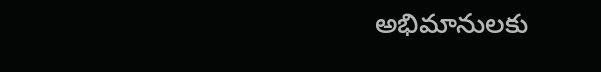అభిమానులకు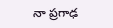నా ప్రగాఢ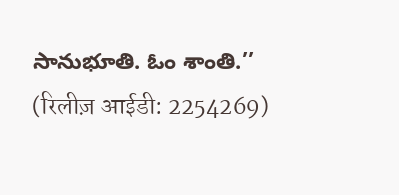సానుభూతి. ఓం శాంతి.’’
(रिलीज़ आईडी: 2254269)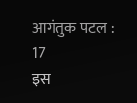आगंतुक पटल : 17
इस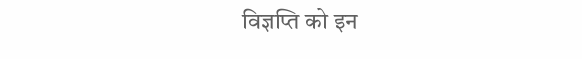विज्ञप्ति को इन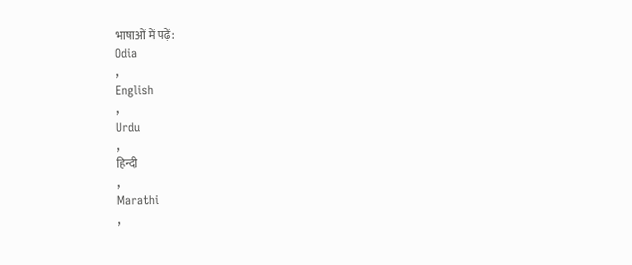भाषाओं में पढ़ें:
Odia
,
English
,
Urdu
,
हिन्दी
,
Marathi
,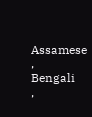Assamese
,
Bengali
,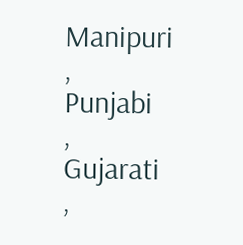Manipuri
,
Punjabi
,
Gujarati
,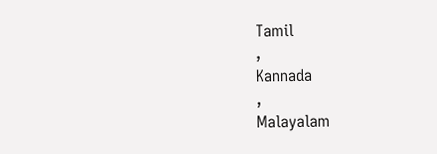Tamil
,
Kannada
,
Malayalam